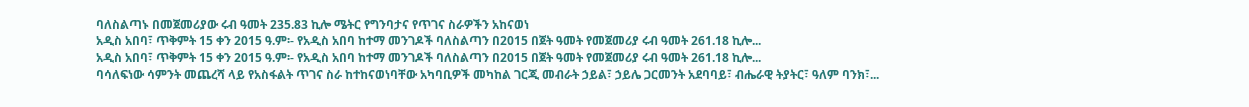ባለስልጣኑ በመጀመሪያው ሩብ ዓመት 235.83 ኪሎ ሜትር የግንባታና የጥገና ስራዎችን አከናወነ
አዲስ አበባ፣ ጥቅምት 15 ቀን 2015 ዓ.ም፡- የአዲስ አበባ ከተማ መንገዶች ባለስልጣን በ2015 በጀት ዓመት የመጀመሪያ ሩብ ዓመት 261.18 ኪሎ...
አዲስ አበባ፣ ጥቅምት 15 ቀን 2015 ዓ.ም፡- የአዲስ አበባ ከተማ መንገዶች ባለስልጣን በ2015 በጀት ዓመት የመጀመሪያ ሩብ ዓመት 261.18 ኪሎ...
ባሳለፍነው ሳምንት መጨረሻ ላይ የአስፋልት ጥገና ስራ ከተከናወነባቸው አካባቢዎች መካከል ገርጂ መብራት ኃይል፣ ኃይሌ ጋርመንት አደባባይ፣ ብሔራዊ ትያትር፣ ዓለም ባንክ፣...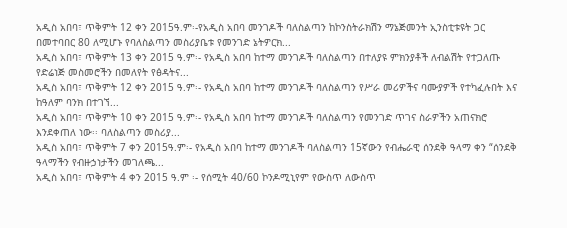አዲስ አበባ፣ ጥቅምት 12 ቀን 2015ዓ.ም፡-የአዲስ አበባ መንገዶች ባለስልጣን ከኮንስትራክሽን ማኔጅመንት ኢንስቲቱዩት ጋር በመተባበር 80 ለሚሆኑ የባለስልጣን መስሪያቤቱ የመንገድ ኔትዎርክ...
አዲስ አበባ፣ ጥቅምት 13 ቀን 2015 ዓ.ም፡- የአዲስ አበባ ከተማ መንገዶች ባለስልጣን በተለያዩ ምክንያቶች ለብልሽት የተጋለጡ የድሬነጅ መስመሮችን በመለየት የፅዳትና...
አዲስ አበባ፣ ጥቅምት 12 ቀን 2015 ዓ.ም፡- የአዲስ አበባ ከተማ መንገዶች ባለስልጣን የሥራ መሪዎችና ባሙያዎች የተካፈሉበት እና ከዓለም ባንክ በተገኘ...
አዲስ አበባ፣ ጥቅምት 10 ቀን 2015 ዓ.ም፡- የአዲስ አበባ ከተማ መንገዶች ባለስልጣን የመንገድ ጥገና ስራዎችን አጠናክሮ እንደቀጠለ ነው፡፡ ባለስልጣን መስሪያ...
አዲስ አበባ፣ ጥቅምት 7 ቀን 2015ዓ.ም፡- የአዲስ አበባ ከተማ መንገዶች ባለስልጣን 15ኛውን የብሔራዊ ሰንደቅ ዓላማ ቀን “ሰንደቅ ዓላማችን የብዙኃነታችን መገለጫ...
አዲስ አበባ፣ ጥቅምት 4 ቀን 2015 ዓ.ም ፡- የሰሚት 40/60 ኮንዶሚኒየም የውስጥ ለውስጥ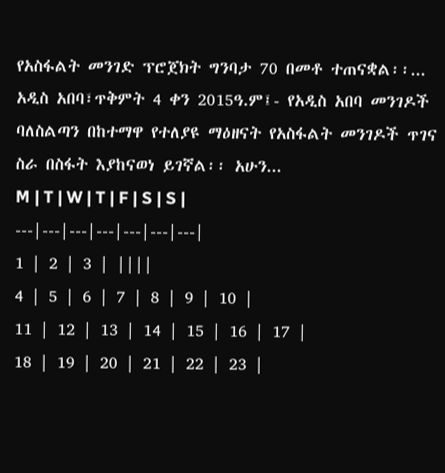የአስፋልት መንገድ ፕሮጀክት ግንባታ 70 በመቶ ተጠናቋል፡፡...
አዲስ አበባ፣ጥቅምት 4 ቀን 2015ዓ.ም፤- የአዲስ አበባ መንገዶች ባለስልጣን በከተማዋ የተለያዩ ማዕዘናት የአስፋልት መንገዶች ጥገና ስራ በስፋት እያከናወነ ይገኛል፡፡ አሁን...
M | T | W | T | F | S | S |
---|---|---|---|---|---|---|
1 | 2 | 3 | ||||
4 | 5 | 6 | 7 | 8 | 9 | 10 |
11 | 12 | 13 | 14 | 15 | 16 | 17 |
18 | 19 | 20 | 21 | 22 | 23 |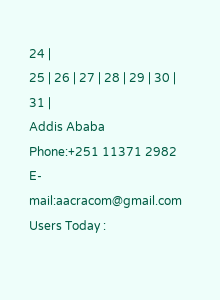24 |
25 | 26 | 27 | 28 | 29 | 30 | 31 |
Addis Ababa
Phone:+251 11371 2982
E-mail:aacracom@gmail.com
Users Today :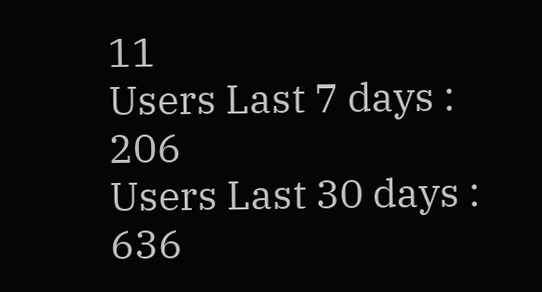11
Users Last 7 days : 206
Users Last 30 days : 636